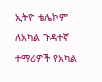ኢትዮ ቴሌኮም ለአካል ጉዳተኛ ተማሪዎች የአካል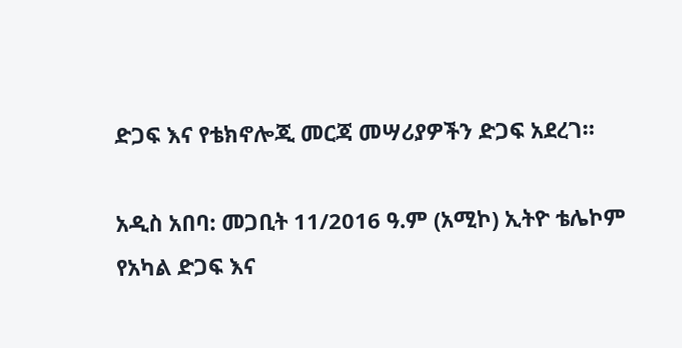ድጋፍ እና የቴክኖሎጂ መርጃ መሣሪያዎችን ድጋፍ አደረገ።

አዲስ አበባ: መጋቢት 11/2016 ዓ.ም (አሚኮ) ኢትዮ ቴሌኮም የአካል ድጋፍ እና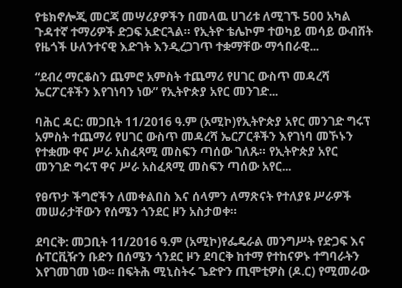የቴክኖሎጂ መርጃ መሣሪያዎችን በመላዉ ሀገሪቱ ለሚገኙ 500 አካል ጉዳተኛ ተማሪዎች ድጋፍ አድርጓል። የኢትዮ ቴሌኮም ተወካይ መሳይ ውብሸት የዜጎች ሁለንተናዊ እድገት እንዲረጋገጥ ተቋማቸው ማኅበራዊ...

“ደብረ ማርቆስን ጨምሮ አምስት ተጨማሪ የሀገር ውስጥ መዳረሻ ኤርፖርቶችን እየገነባን ነው” የኢትዮጵያ አየር መንገድ...

ባሕር ዳር: መጋቢት 11/2016 ዓ.ም (አሚኮ)የኢትዮጵያ አየር መንገድ ግሩፕ አምስት ተጨማሪ የሀገር ውስጥ መዳረሻ ኤርፖርቶችን እየገነባ መኾኑን የተቋሙ ዋና ሥራ አስፈጻሚ መስፍን ጣሰው ገለጹ። የኢትዮጵያ አየር መንገድ ግሩፕ ዋና ሥራ አስፈጻሚ መስፍን ጣሰው አየር...

የፀጥታ ችግሮችን ለመቀልበስ እና ሰላምን ለማጽናት የተለያዩ ሥራዎች መሠራታቸውን የሰሜን ጎንደር ዞን አስታወቀ።

ደባርቅ: መጋቢት 11/2016 ዓ.ም (አሚኮ)የፌዴራል መንግሥት የድጋፍ እና ሱፐርቪዥን ቡድን በሰሜን ጎንደር ዞን ደባርቅ ከተማ የተከናዎኑ ተግባራትን እየገመገመ ነው፡፡ በፍትሕ ሚኒስትሩ ጌድዮን ጢሞቲዎስ (ዶ.ር) የሚመራው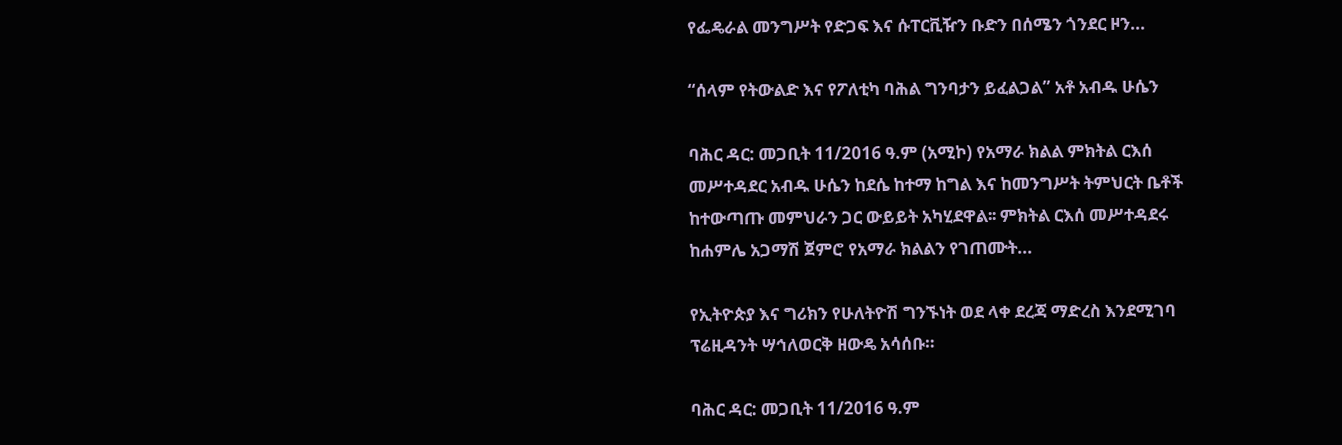የፌዴራል መንግሥት የድጋፍ እና ሱፐርቪዥን ቡድን በሰሜን ጎንደር ዞን...

“ሰላም የትውልድ እና የፖለቲካ ባሕል ግንባታን ይፈልጋል” አቶ አብዱ ሁሴን

ባሕር ዳር: መጋቢት 11/2016 ዓ.ም (አሚኮ) የአማራ ክልል ምክትል ርእሰ መሥተዳደር አብዱ ሁሴን ከደሴ ከተማ ከግል እና ከመንግሥት ትምህርት ቤቶች ከተውጣጡ መምህራን ጋር ውይይት አካሂደዋል፡፡ ምክትል ርእሰ መሥተዳደሩ ከሐምሌ አጋማሽ ጀምሮ የአማራ ክልልን የገጠሙት...

የኢትዮጵያ እና ግሪክን የሁለትዮሽ ግንኙነት ወደ ላቀ ደረጃ ማድረስ እንደሚገባ ፕሬዚዳንት ሣኅለወርቅ ዘውዴ አሳሰቡ።

ባሕር ዳር: መጋቢት 11/2016 ዓ.ም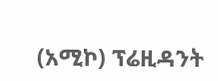(አሚኮ) ፕሬዚዳንት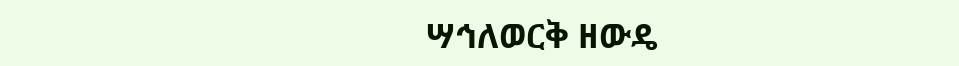ሣኅለወርቅ ዘውዴ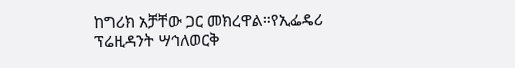ከግሪክ አቻቸው ጋር መክረዋል።የኢፌዴሪ ፕሬዚዳንት ሣኅለወርቅ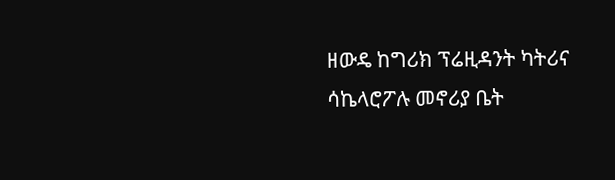ዘውዴ ከግሪክ ፕሬዚዳንት ካትሪና ሳኬላሮፖሉ መኖሪያ ቤት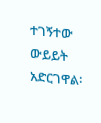ተገኝተው ውይይት አድርገዋል፡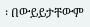፡ በውይይታቸውም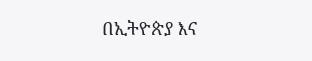በኢትዮጵያ እና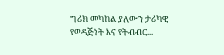ግሪክ መካከል ያለውን ታሪካዊ የወዳጅነት እና የትብብር...